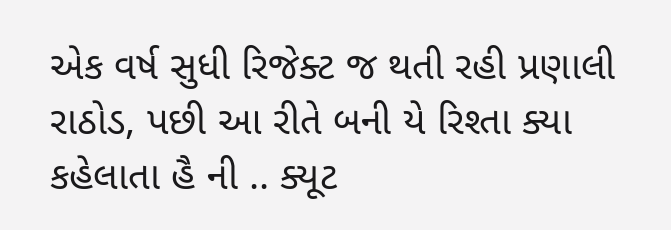એક વર્ષ સુધી રિજેક્ટ જ થતી રહી પ્રણાલી રાઠોડ, પછી આ રીતે બની યે રિશ્તા ક્યા કહેલાતા હૈ ની .. ક્યૂટ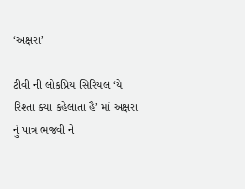‘અક્ષરા’

ટીવી ની લોકપ્રિય સિરિયલ ‘યે રિશ્તા ક્યા કહેલાતા હૈ’ માં અક્ષરા નું પાત્ર ભજવી ને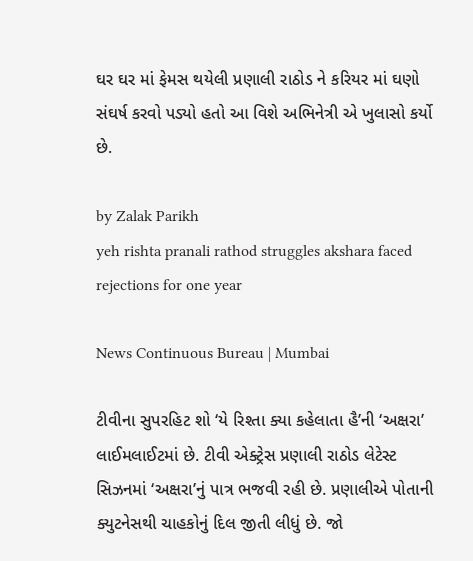ઘર ઘર માં ફેમસ થયેલી પ્રણાલી રાઠોડ ને કરિયર માં ઘણો સંઘર્ષ કરવો પડ્યો હતો આ વિશે અભિનેત્રી એ ખુલાસો કર્યો છે.

by Zalak Parikh
yeh rishta pranali rathod struggles akshara faced rejections for one year

News Continuous Bureau | Mumbai

ટીવીના સુપરહિટ શો ‘યે રિશ્તા ક્યા કહેલાતા હૈ’ની ‘અક્ષરા’ લાઈમલાઈટમાં છે. ટીવી એક્ટ્રેસ પ્રણાલી રાઠોડ લેટેસ્ટ સિઝનમાં ‘અક્ષરા’નું પાત્ર ભજવી રહી છે. પ્રણાલીએ પોતાની ક્યુટનેસથી ચાહકોનું દિલ જીતી લીધું છે. જો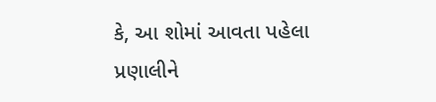કે, આ શોમાં આવતા પહેલા પ્રણાલીને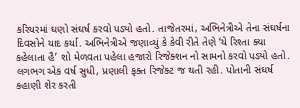કરિયરમાં ઘણો સંઘર્ષ કરવો પડ્યો હતો. તાજેતરમાં, અભિનેત્રીએ તેના સંઘર્ષના દિવસોને યાદ કર્યા. અભિનેત્રીએ જણાવ્યું કે કેવી રીતે તેણે ‘યે રિશ્તા ક્યા કહેલાતા હૈ’ શો મેળવતા પહેલા હજારો રિજેક્શન નો સામનો કરવો પડ્યો હતો. લગભગ એક વર્ષ સુધી, પ્રણાલી ફક્ત રિજેક્ટ જ થતી રહી. પોતાની સંઘર્ષ કહાણી શેર કરતી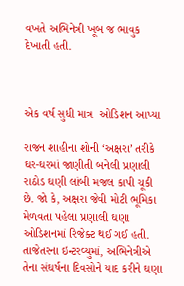વખતે અભિનેત્રી ખૂબ જ ભાવુક દેખાતી હતી.



એક વર્ષ સુધી માત્ર  ઓડિશન આપ્યા

રાજન શાહીના શોની ‘અક્ષરા’ તરીકે ઘર-ઘરમાં જાણીતી બનેલી પ્રણાલી રાઠોડ ઘણી લાંબી મજલ કાપી ચૂકી છે. જો કે, અક્ષરા જેવી મોટી ભૂમિકા મેળવતા પહેલા પ્રણાલી ઘણા ઓડિશનમાં રિજેક્ટ થઈ ગઈ હતી. તાજેતરના ઇન્ટરવ્યુમાં, અભિનેત્રીએ તેના સંઘર્ષના દિવસોને યાદ કરીને ઘણા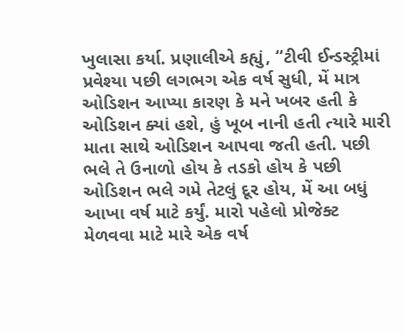ખુલાસા કર્યા. પ્રણાલીએ કહ્યું, “ટીવી ઈન્ડસ્ટ્રીમાં પ્રવેશ્યા પછી લગભગ એક વર્ષ સુધી, મેં માત્ર ઓડિશન આપ્યા કારણ કે મને ખબર હતી કે ઓડિશન ક્યાં હશે, હું ખૂબ નાની હતી ત્યારે મારી માતા સાથે ઓડિશન આપવા જતી હતી. પછી ભલે તે ઉનાળો હોય કે તડકો હોય કે પછી ઓડિશન ભલે ગમે તેટલું દૂર હોય, મેં આ બધું આખા વર્ષ માટે કર્યું. મારો પહેલો પ્રોજેક્ટ મેળવવા માટે મારે એક વર્ષ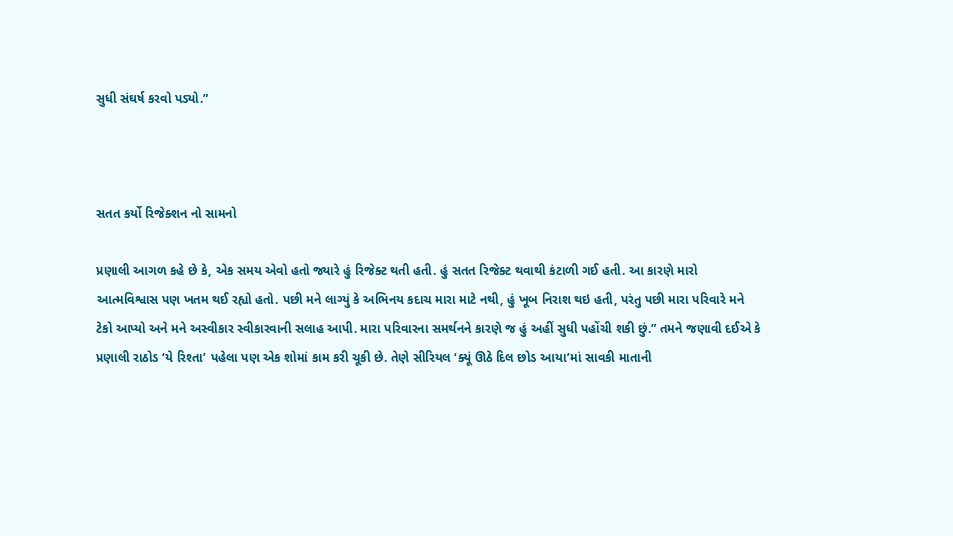સુધી સંઘર્ષ કરવો પડ્યો.”



સતત કર્યો રિજેક્શન નો સામનો

પ્રણાલી આગળ કહે છે કે, એક સમય એવો હતો જ્યારે હું રિજેક્ટ થતી હતી. હું સતત રિજેક્ટ થવાથી કંટાળી ગઈ હતી. આ કારણે મારો આત્મવિશ્વાસ પણ ખતમ થઈ રહ્યો હતો. પછી મને લાગ્યું કે અભિનય કદાચ મારા માટે નથી, હું ખૂબ નિરાશ થઇ હતી, પરંતુ પછી મારા પરિવારે મને ટેકો આપ્યો અને મને અસ્વીકાર સ્વીકારવાની સલાહ આપી. મારા પરિવારના સમર્થનને કારણે જ હું અહીં સુધી પહોંચી શકી છું.” તમને જણાવી દઈએ કે પ્રણાલી રાઠોડ ‘યે રિશ્તા’ પહેલા પણ એક શોમાં કામ કરી ચૂકી છે. તેણે સીરિયલ ‘ક્યૂં ઊઠે દિલ છોડ આયા’માં સાવકી માતાની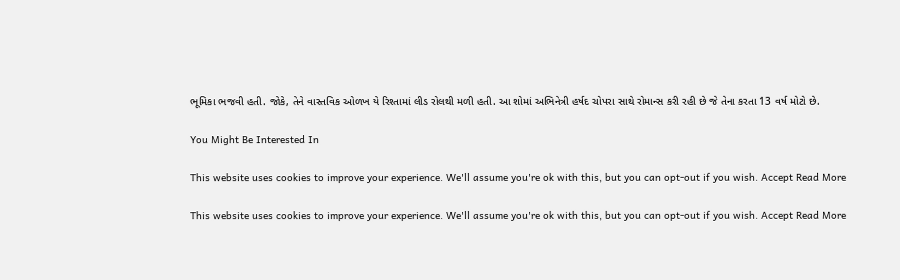ભૂમિકા ભજવી હતી. જોકે, તેને વાસ્તવિક ઓળખ યે રિશ્તામાં લીડ રોલથી મળી હતી. આ શોમાં અભિનેત્રી હર્ષદ ચોપરા સાથે રોમાન્સ કરી રહી છે જે તેના કરતા 13 વર્ષ મોટો છે.

You Might Be Interested In

This website uses cookies to improve your experience. We'll assume you're ok with this, but you can opt-out if you wish. Accept Read More

This website uses cookies to improve your experience. We'll assume you're ok with this, but you can opt-out if you wish. Accept Read More